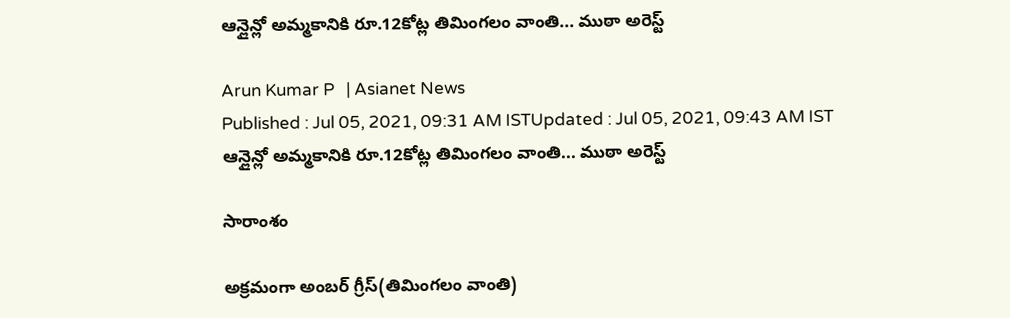ఆన్లైన్లో అమ్మకానికి రూ.12కోట్ల తిమింగలం వాంతి... ముఠా అరెస్ట్

Arun Kumar P   | Asianet News
Published : Jul 05, 2021, 09:31 AM ISTUpdated : Jul 05, 2021, 09:43 AM IST
ఆన్లైన్లో అమ్మకానికి రూ.12కోట్ల తిమింగలం వాంతి... ముఠా అరెస్ట్

సారాంశం

అక్రమంగా అంబర్ గ్రీస్(తిమింగలం వాంతి)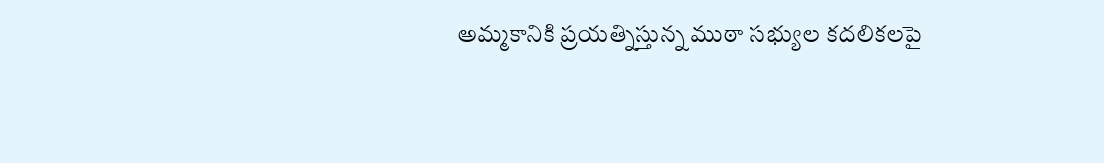అమ్మకానికి ప్రయత్నిస్తున్న ముఠా సభ్యుల కదలికలపై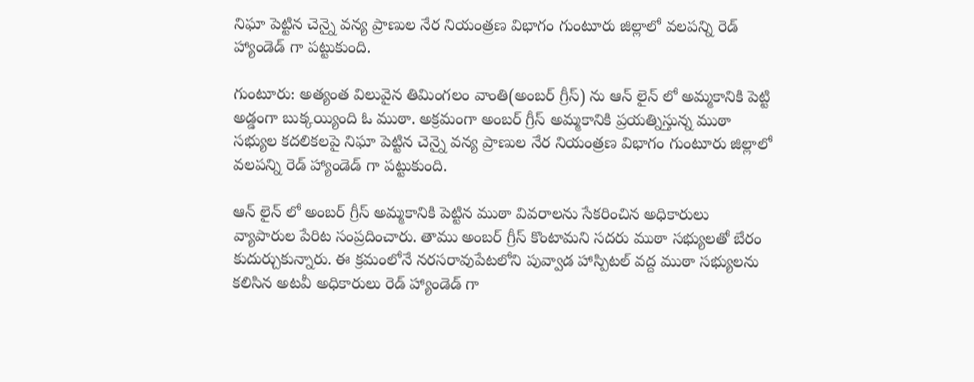నిఘా పెట్టిన చెన్నై వన్య ప్రాణుల నేర నియంత్రణ విభాగం గుంటూరు జిల్లాలో వలపన్ని రెడ్ హ్యాండెడ్ గా పట్టుకుంది.

గుంటూరు: అత్యంత విలువైన తిమింగలం వాంతి(అంబర్ గ్రీస్) ను ఆన్ లైన్ లో అమ్మకానికి పెట్టి అడ్డంగా బుక్కయ్యింది ఓ ముఠా. అక్రమంగా అంబర్ గ్రీస్ అమ్మకానికి ప్రయత్నిస్తున్న ముఠా సభ్యుల కదలికలపై నిఘా పెట్టిన చెన్నై వన్య ప్రాణుల నేర నియంత్రణ విభాగం గుంటూరు జిల్లాలో వలపన్ని రెడ్ హ్యాండెడ్ గా పట్టుకుంది.

ఆన్ లైన్ లో అంబర్ గ్రీస్ అమ్మకానికి పెట్టిన ముఠా వివరాలను సేకరించిన అధికారులు వ్యాపారుల పేరిట సంప్రదించారు. తాము అంబర్ గ్రీస్ కొంటామని సదరు ముఠా సభ్యులతో బేరం కుదుర్చుకున్నారు. ఈ క్రమంలోనే నరసరావుపేటలోని పువ్వాడ హాస్పిటల్ వద్ద ముఠా సభ్యులను కలిసిన అటవీ అధికారులు రెడ్ హ్యాండెడ్ గా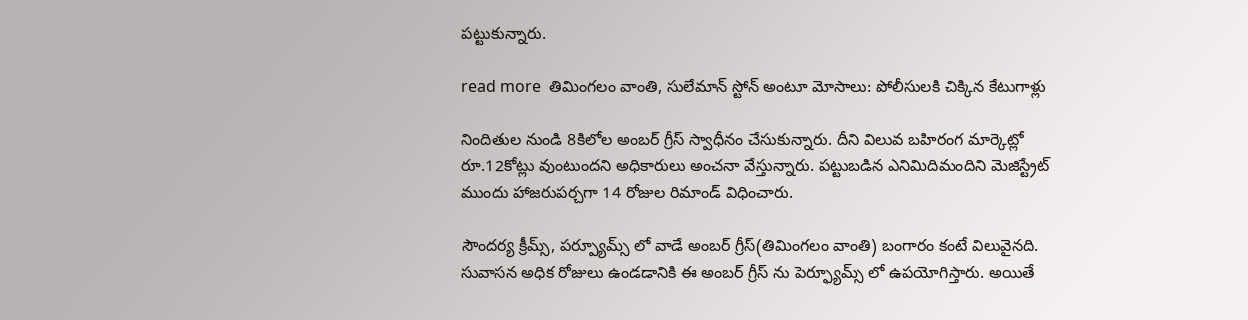పట్టుకున్నారు.

read more  తిమింగలం వాంతి, సులేమాన్ స్టోన్ అంటూ మోసాలు: పోలీసులకి చిక్కిన కేటుగాళ్లు

నిందితుల నుండి 8కిలోల అంబర్ గ్రీస్ స్వాధీనం చేసుకున్నారు. దీని విలువ బహిరంగ మార్కెట్లో రూ.12కోట్లు వుంటుందని అధికారులు అంచనా వేస్తున్నారు. పట్టుబడిన ఎనిమిదిమందిని మెజిస్ట్రేట్ ముందు హాజరుపర్చగా 14 రోజుల రిమాండ్ విధించారు.

సౌందర్య క్రీమ్స్, పర్ప్యూమ్స్ లో వాడే అంబర్ గ్రీస్(తిమింగలం వాంతి) బంగారం కంటే విలువైనది. సువాసన అధిక రోజులు ఉండడానికి ఈ అంబర్ గ్రీస్ ను పెర్ఫ్యూమ్స్ లో ఉపయోగిస్తారు. అయితే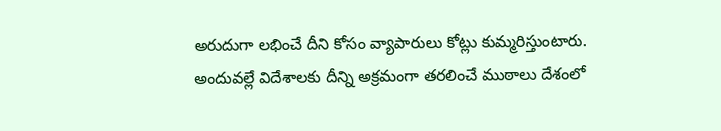అరుదుగా లభించే దీని కోసం వ్యాపారులు కోట్లు కుమ్మరిస్తుంటారు. అందువల్లే విదేశాలకు దీన్ని అక్రమంగా తరలించే ముఠాలు దేశంలో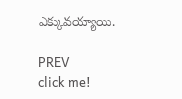ఎక్కువయ్యాయి.

PREV
click me!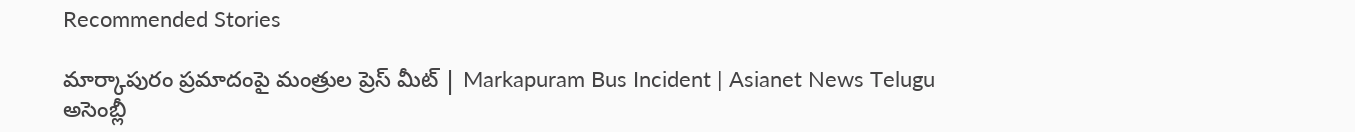Recommended Stories

మార్కాపురం ప్రమాదంపై మంత్రుల ప్రెస్ మీట్ | Markapuram Bus Incident | Asianet News Telugu
అసెంబ్లీ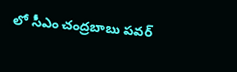లో సీఎం చంద్రబాబు పవర్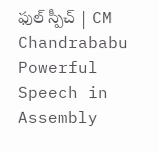ఫుల్ స్పీచ్ | CM Chandrababu Powerful Speech in Assembly